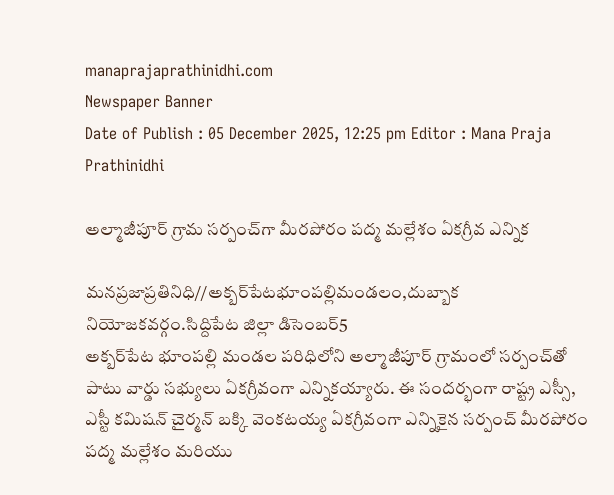manaprajaprathinidhi.com
Newspaper Banner
Date of Publish : 05 December 2025, 12:25 pm Editor : Mana Praja Prathinidhi

అల్మాజీపూర్ గ్రామ సర్పంచ్‌గా మీరపోరం పద్మ మల్లేశం ఏకగ్రీవ ఎన్నిక

మనప్రజాప్రతినిధి//అక్బర్‌పేటభూంపల్లిమండలం,దుబ్బాక నియోజకవర్గం.సిద్దిపేట జిల్లా డిసెంబర్5
అక్బర్‌పేట భూంపల్లి మండల పరిధిలోని అల్మాజీపూర్ గ్రామంలో సర్పంచ్‌తో పాటు వార్డు సభ్యులు ఏకగ్రీవంగా ఎన్నికయ్యారు. ఈ సందర్భంగా రాష్ట్ర ఎస్సీ, ఎస్టీ కమిషన్ చైర్మన్ బక్కి వెంకటయ్య ఏకగ్రీవంగా ఎన్నికైన సర్పంచ్ మీరపోరం పద్మ మల్లేశం మరియు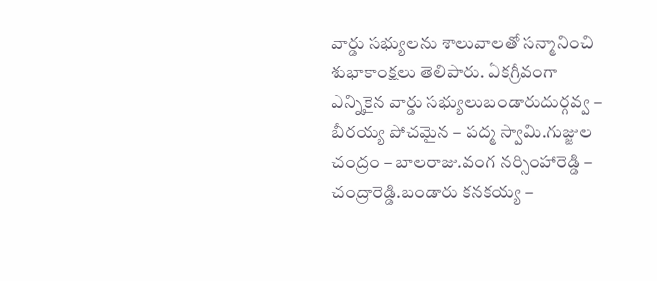వార్డు సభ్యులను శాలువాలతో సన్మానించి శుభాకాంక్షలు తెలిపారు. ఏకగ్రీవంగా ఎన్నికైన వార్డు సభ్యులుబండారుదుర్గవ్వ – బీరయ్య పోచమైన – పద్మ స్వామి.గుజ్జుల చంద్రం – బాలరాజు.వంగ నర్సింహారెడ్డి – చంద్రారెడ్డి.బండారు కనకయ్య –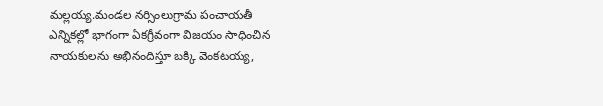మల్లయ్య.మండల నర్సింలుగ్రామ పంచాయతీ ఎన్నికల్లో భాగంగా ఏకగ్రీవంగా విజయం సాధించిన నాయకులను అభినందిస్తూ బక్కి వెంకటయ్య,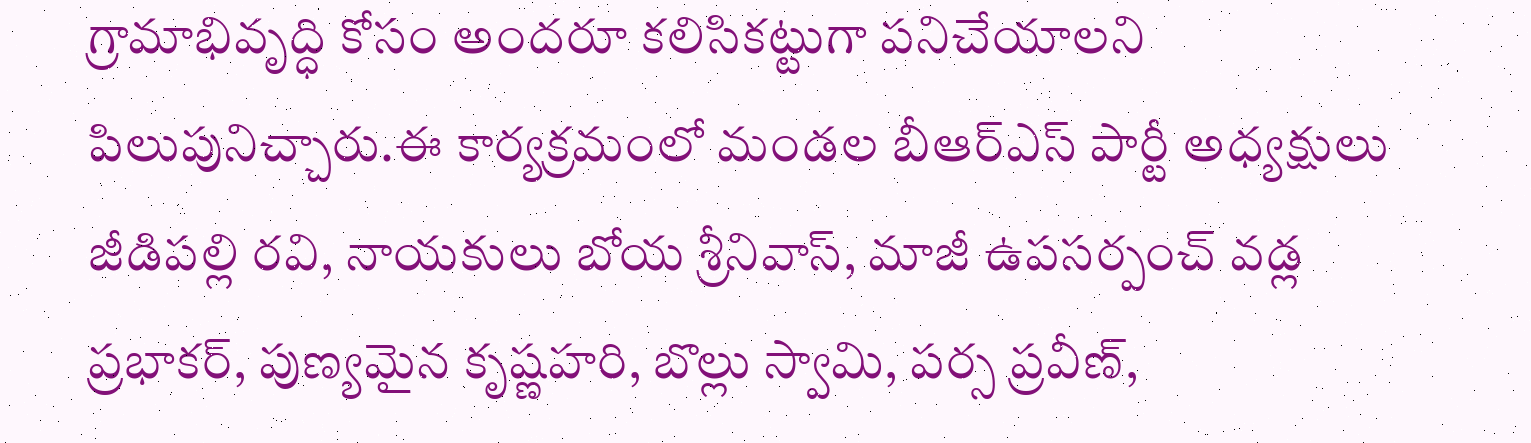గ్రామాభివృద్ధి కోసం అందరూ కలిసికట్టుగా పనిచేయాలని పిలుపునిచ్చారు.ఈ కార్యక్రమంలో మండల బీఆర్ఎస్ పార్టీ అధ్యక్షులు జీడిపల్లి రవి, నాయకులు బోయ శ్రీనివాస్, మాజీ ఉపసర్పంచ్ వడ్ల ప్రభాకర్, పుణ్యమైన కృష్ణహరి, బొల్లు స్వామి, పర్స ప్రవీణ్,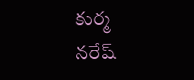కుర్మ నరేష్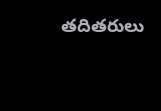తదితరులు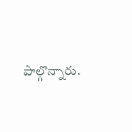పాల్గొన్నారు.